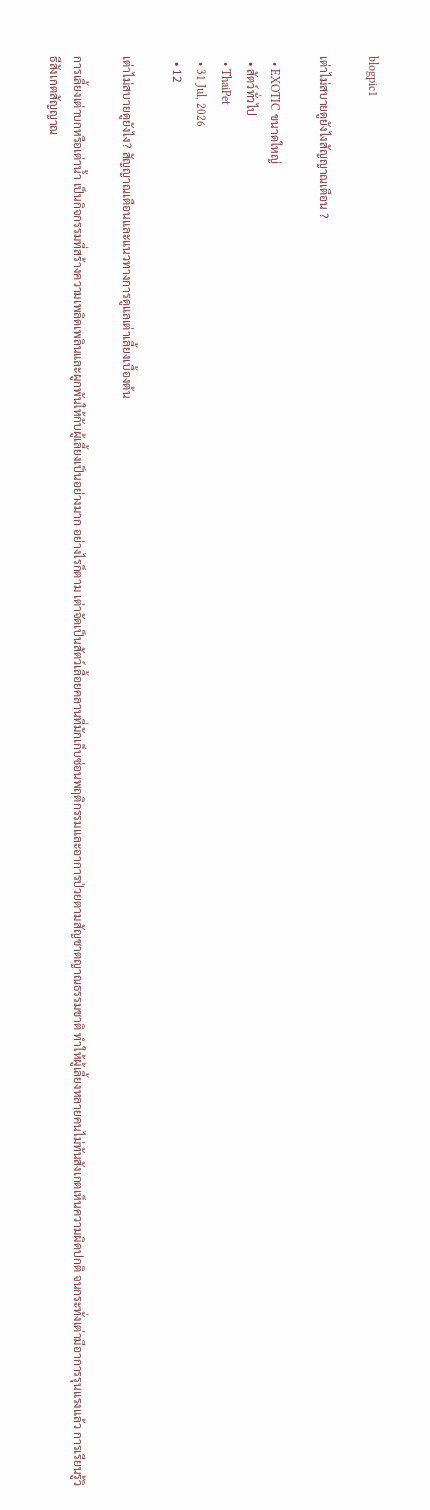blogpic1

เต่าไม่สบายดูยังไงสัญญาณเตือน ?

  • EXOTIC ขนาดใหญ่
  • สัตว์ทั่วไป
  • ThaiPet
  • 31 Jul, 2026
  • 12

เต่าไม่สบายดูยังไง? สัญญาณเตือนและแนวทางการดูแลเต่าเลี้ยงเบื้องต้น

การเลี้ยงเต่าบกหรือเต่าน้ำ เป็นกิจกรรมที่สร้างความเพลิดเพลินและผูกพันให้กับผู้เลี้ยงเป็นอย่างมาก อย่างไรก็ตาม เต่าจัดเป็นสัตว์เลื้อยคลานที่มักเก็บซ่อนพฤติกรรมและอาการป่วยตามสัญชาตญาณธรรมชาติ ทำให้ผู้เลี้ยงหลายคนไม่ทันสังเกตเห็นความผิดปกติ จนกระทั่งเต่ามีอาการรุนแรงแล้ว การเรียนรู้วิธีสังเกตสัญญาณ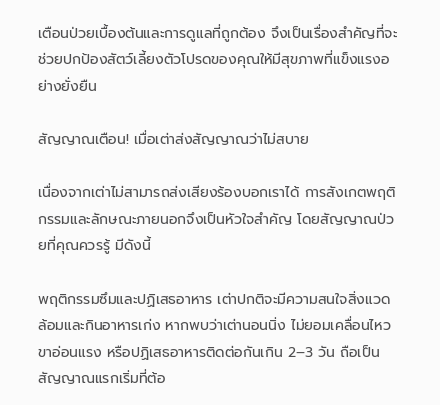เตือนป่วยเบื้องต้นและการดูแลที่ถูกต้อง จึงเป็นเรื่องสำคัญที่จะช่วยปกป้องสัตว์เลี้ยงตัวโปรดของคุณให้มีสุขภาพที่แข็งแรงอย่างยั่งยืน

สัญญาณเตือน! เมื่อเต่าส่งสัญญาณว่าไม่สบาย

เนื่องจากเต่าไม่สามารถส่งเสียงร้องบอกเราได้ การสังเกตพฤติกรรมและลักษณะภายนอกจึงเป็นหัวใจสำคัญ โดยสัญญาณป่วยที่คุณควรรู้ มีดังนี้

พฤติกรรมซึมและปฏิเสธอาหาร เต่าปกติจะมีความสนใจสิ่งแวดล้อมและกินอาหารเก่ง หากพบว่าเต่านอนนิ่ง ไม่ยอมเคลื่อนไหว ขาอ่อนแรง หรือปฏิเสธอาหารติดต่อกันเกิน 2–3 วัน ถือเป็นสัญญาณแรกเริ่มที่ต้อ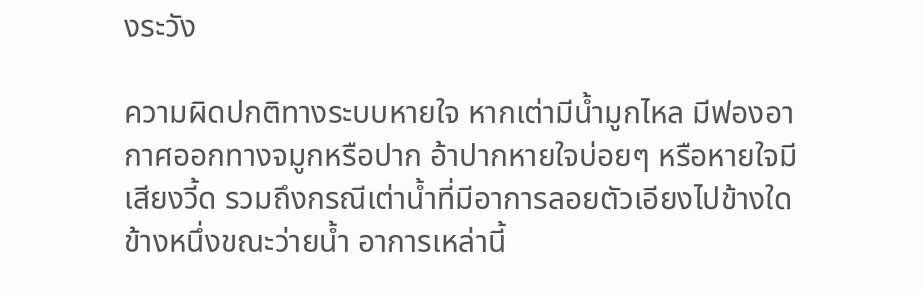งระวัง

ความผิดปกติทางระบบหายใจ หากเต่ามีน้ำมูกไหล มีฟองอากาศออกทางจมูกหรือปาก อ้าปากหายใจบ่อยๆ หรือหายใจมีเสียงวี้ด รวมถึงกรณีเต่าน้ำที่มีอาการลอยตัวเอียงไปข้างใดข้างหนึ่งขณะว่ายน้ำ อาการเหล่านี้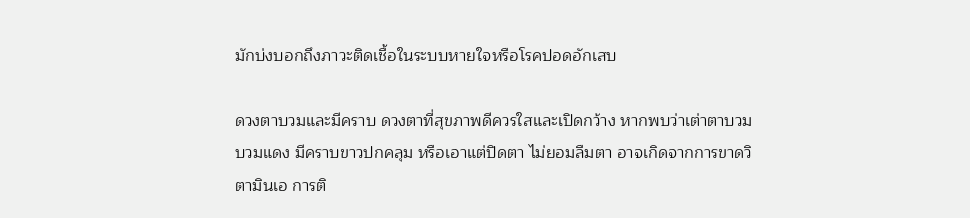มักบ่งบอกถึงภาวะติดเชื้อในระบบหายใจหรือโรคปอดอักเสบ

ดวงตาบวมและมีคราบ ดวงตาที่สุขภาพดีควรใสและเปิดกว้าง หากพบว่าเต่าตาบวม บวมแดง มีคราบขาวปกคลุม หรือเอาแต่ปิดตา ไม่ยอมลืมตา อาจเกิดจากการขาดวิตามินเอ การติ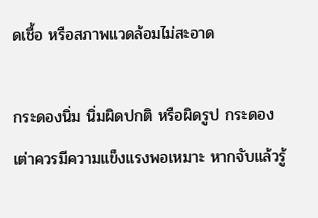ดเชื้อ หรือสภาพแวดล้อมไม่สะอาด

กระดองนิ่ม นิ่มผิดปกติ หรือผิดรูป กระดองเต่าควรมีความแข็งแรงพอเหมาะ หากจับแล้วรู้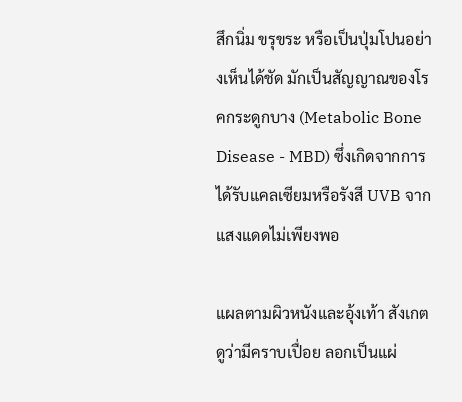สึกนิ่ม ขรุขระ หรือเป็นปุ่มโปนอย่างเห็นได้ชัด มักเป็นสัญญาณของโรคกระดูกบาง (Metabolic Bone Disease - MBD) ซึ่งเกิดจากการได้รับแคลเซียมหรือรังสี UVB จากแสงแดดไม่เพียงพอ

แผลตามผิวหนังและอุ้งเท้า สังเกตดูว่ามีคราบเปื่อย ลอกเป็นแผ่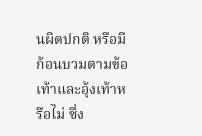นผิดปกติ หรือมีก้อนบวมตามข้อเท้าและอุ้งเท้าหรือไม่ ซึ่ง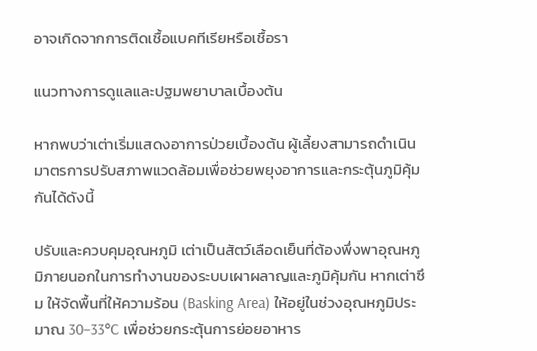อาจเกิดจากการติดเชื้อแบคทีเรียหรือเชื้อรา

แนวทางการดูแลและปฐมพยาบาลเบื้องต้น

หากพบว่าเต่าเริ่มแสดงอาการป่วยเบื้องต้น ผู้เลี้ยงสามารถดำเนินมาตรการปรับสภาพแวดล้อมเพื่อช่วยพยุงอาการและกระตุ้นภูมิคุ้มกันได้ดังนี้

ปรับและควบคุมอุณหภูมิ เต่าเป็นสัตว์เลือดเย็นที่ต้องพึ่งพาอุณหภูมิภายนอกในการทำงานของระบบเผาผลาญและภูมิคุ้มกัน หากเต่าซึม ให้จัดพื้นที่ให้ความร้อน (Basking Area) ให้อยู่ในช่วงอุณหภูมิประมาณ 30–33°C เพื่อช่วยกระตุ้นการย่อยอาหาร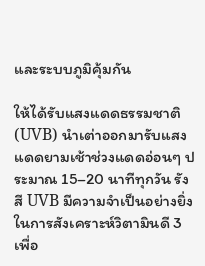และระบบภูมิคุ้มกัน

ให้ได้รับแสงแดดธรรมชาติ (UVB) นำเต่าออกมารับแสงแดดยามเช้าช่วงแดดอ่อนๆ ประมาณ 15–20 นาทีทุกวัน รังสี UVB มีความจำเป็นอย่างยิ่งในการสังเคราะห์วิตามินดี 3 เพื่อ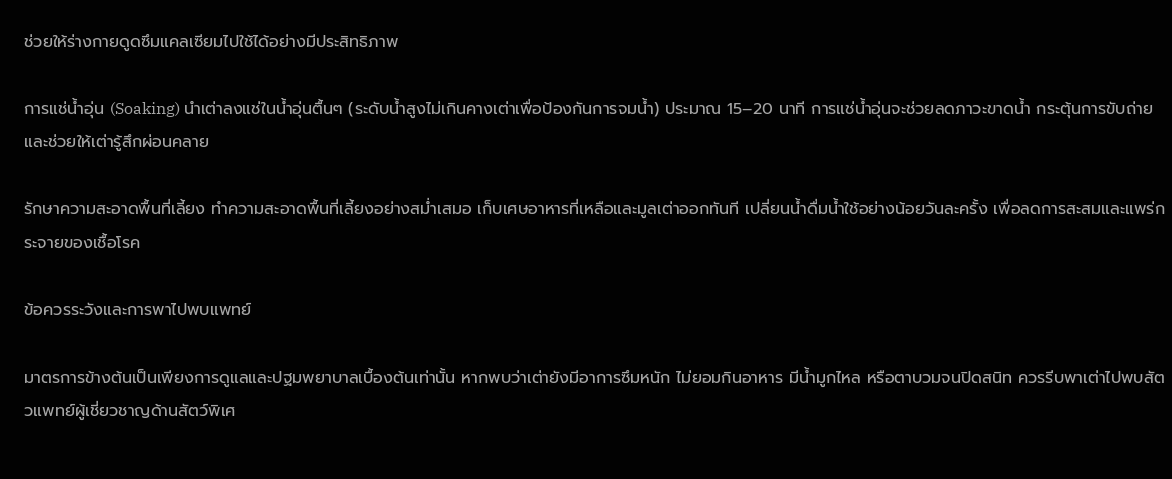ช่วยให้ร่างกายดูดซึมแคลเซียมไปใช้ได้อย่างมีประสิทธิภาพ

การแช่น้ำอุ่น (Soaking) นำเต่าลงแช่ในน้ำอุ่นตื้นๆ (ระดับน้ำสูงไม่เกินคางเต่าเพื่อป้องกันการจมน้ำ) ประมาณ 15–20 นาที การแช่น้ำอุ่นจะช่วยลดภาวะขาดน้ำ กระตุ้นการขับถ่าย และช่วยให้เต่ารู้สึกผ่อนคลาย

รักษาความสะอาดพื้นที่เลี้ยง ทำความสะอาดพื้นที่เลี้ยงอย่างสม่ำเสมอ เก็บเศษอาหารที่เหลือและมูลเต่าออกทันที เปลี่ยนน้ำดื่มน้ำใช้อย่างน้อยวันละครั้ง เพื่อลดการสะสมและแพร่กระจายของเชื้อโรค

ข้อควรระวังและการพาไปพบแพทย์

มาตรการข้างต้นเป็นเพียงการดูแลและปฐมพยาบาลเบื้องต้นเท่านั้น หากพบว่าเต่ายังมีอาการซึมหนัก ไม่ยอมกินอาหาร มีน้ำมูกไหล หรือตาบวมจนปิดสนิท ควรรีบพาเต่าไปพบสัตวแพทย์ผู้เชี่ยวชาญด้านสัตว์พิเศ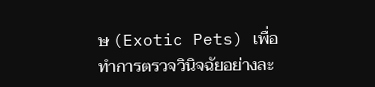ษ (Exotic Pets) เพื่อทำการตรวจวินิจฉัยอย่างละ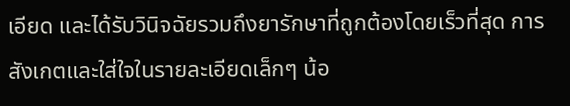เอียด และได้รับวินิจฉัยรวมถึงยารักษาที่ถูกต้องโดยเร็วที่สุด การสังเกตและใส่ใจในรายละเอียดเล็กๆ น้อ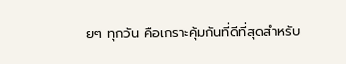ยๆ ทุกวัน คือเกราะคุ้มกันที่ดีที่สุดสำหรับ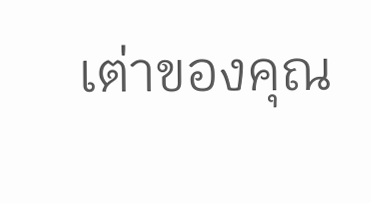เต่าของคุณ